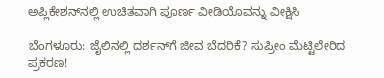ಅಪ್ಲಿಕೇಶನ್‌ನಲ್ಲಿ ಉಚಿತವಾಗಿ ಪೂರ್ಣ ವೀಡಿಯೊವನ್ನು ವೀಕ್ಷಿಸಿ

ಬೆಂಗಳೂರು: ಜೈಲಿನಲ್ಲಿ ದರ್ಶನ್‌ಗೆ ಜೀವ ಬೆದರಿಕೆ? ಸುಪ್ರೀಂ ಮೆಟ್ಟಿಲೇರಿದ ಪ್ರಕರಣ!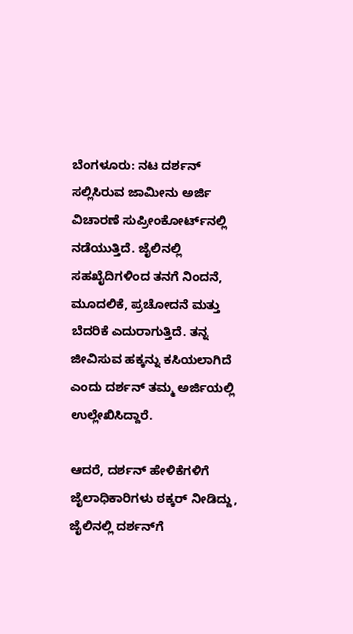ಬೆಂಗಳೂರು: ನಟ ದರ್ಶನ್ ಸಲ್ಲಿಸಿರುವ ಜಾಮೀನು ಅರ್ಜಿ ವಿಚಾರಣೆ ಸುಪ್ರೀಂಕೋರ್ಟ್‌ನಲ್ಲಿ ನಡೆಯುತ್ತಿದೆ. ಜೈಲಿನಲ್ಲಿ ಸಹಖೈದಿಗಳಿಂದ ತನಗೆ ನಿಂದನೆ, ಮೂದಲಿಕೆ, ಪ್ರಚೋದನೆ ಮತ್ತು ಬೆದರಿಕೆ ಎದುರಾಗುತ್ತಿದೆ. ತನ್ನ ಜೀವಿಸುವ ಹಕ್ಕನ್ನು ಕಸಿಯಲಾಗಿದೆ ಎಂದು ದರ್ಶನ್ ತಮ್ಮ ಅರ್ಜಿಯಲ್ಲಿ ಉಲ್ಲೇಖಿಸಿದ್ದಾರೆ.

ಆದರೆ, ದರ್ಶನ್ ಹೇಳಿಕೆಗಳಿಗೆ ಜೈಲಾಧಿಕಾರಿಗಳು ಠಕ್ಕರ್ ನೀಡಿದ್ದು, ಜೈಲಿನಲ್ಲಿ ದರ್ಶನ್‌ಗೆ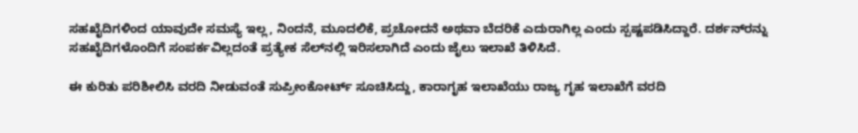ಸಹಖೈದಿಗಳಿಂದ ಯಾವುದೇ ಸಮಸ್ಯೆ ಇಲ್ಲ, ನಿಂದನೆ, ಮೂದಲಿಕೆ, ಪ್ರಚೋದನೆ ಅಥವಾ ಬೆದರಿಕೆ ಎದುರಾಗಿಲ್ಲ ಎಂದು ಸ್ಪಷ್ಟಪಡಿಸಿದ್ದಾರೆ. ದರ್ಶನ್‌ರನ್ನು ಸಹಖೈದಿಗಳೊಂದಿಗೆ ಸಂಪರ್ಕವಿಲ್ಲದಂತೆ ಪ್ರತ್ಯೇಕ ಸೆಲ್‌ನಲ್ಲಿ ಇರಿಸಲಾಗಿದೆ ಎಂದು ಜೈಲು ಇಲಾಖೆ ತಿಳಿಸಿದೆ.

ಈ ಕುರಿತು ಪರಿಶೀಲಿಸಿ ವರದಿ ನೀಡುವಂತೆ ಸುಪ್ರೀಂಕೋರ್ಟ್ ಸೂಚಿಸಿದ್ದು, ಕಾರಾಗೃಹ ಇಲಾಖೆಯು ರಾಜ್ಯ ಗೃಹ ಇಲಾಖೆಗೆ ವರದಿ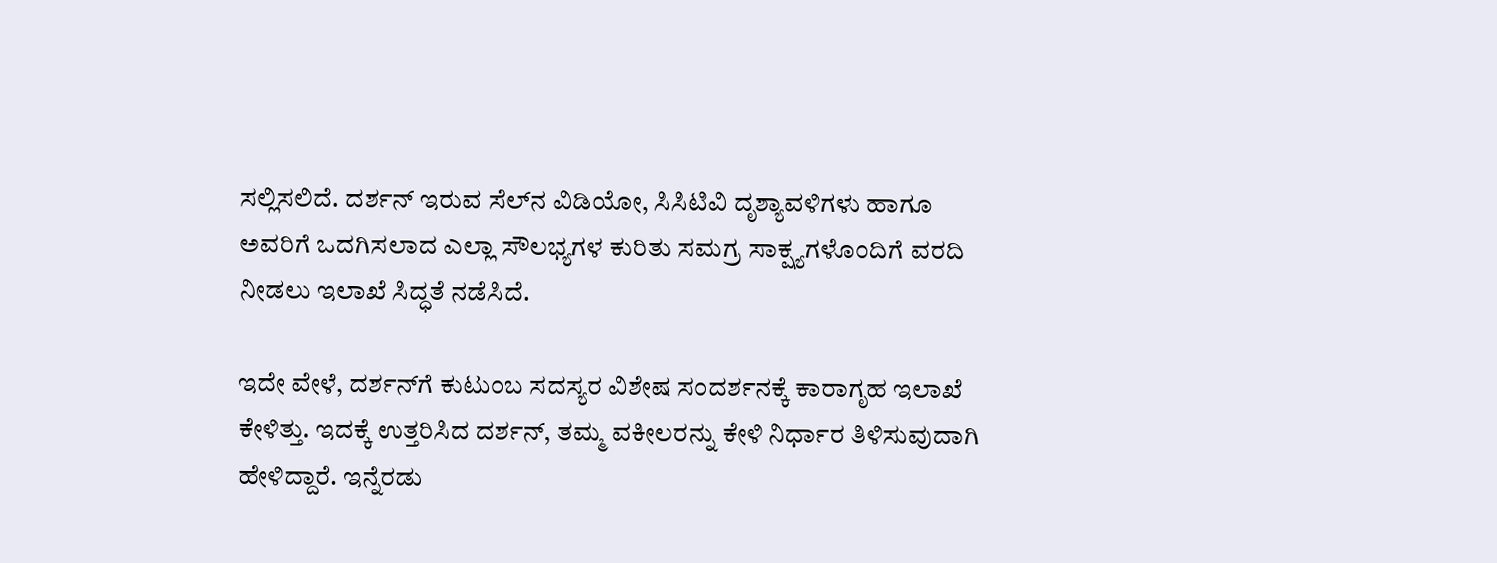ಸಲ್ಲಿಸಲಿದೆ. ದರ್ಶನ್ ಇರುವ ಸೆಲ್‌ನ ವಿಡಿಯೋ, ಸಿಸಿಟಿವಿ ದೃಶ್ಯಾವಳಿಗಳು ಹಾಗೂ ಅವರಿಗೆ ಒದಗಿಸಲಾದ ಎಲ್ಲಾ ಸೌಲಭ್ಯಗಳ ಕುರಿತು ಸಮಗ್ರ ಸಾಕ್ಷ್ಯಗಳೊಂದಿಗೆ ವರದಿ ನೀಡಲು ಇಲಾಖೆ ಸಿದ್ಧತೆ ನಡೆಸಿದೆ.

ಇದೇ ವೇಳೆ, ದರ್ಶನ್‌ಗೆ ಕುಟುಂಬ ಸದಸ್ಯರ ವಿಶೇಷ ಸಂದರ್ಶನಕ್ಕೆ ಕಾರಾಗೃಹ ಇಲಾಖೆ ಕೇಳಿತ್ತು. ಇದಕ್ಕೆ ಉತ್ತರಿಸಿದ ದರ್ಶನ್, ತಮ್ಮ ವಕೀಲರನ್ನು ಕೇಳಿ ನಿರ್ಧಾರ ತಿಳಿಸುವುದಾಗಿ ಹೇಳಿದ್ದಾರೆ. ಇನ್ನೆರಡು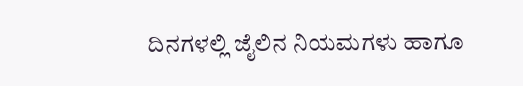ದಿನಗಳಲ್ಲಿ ಜೈಲಿನ ನಿಯಮಗಳು ಹಾಗೂ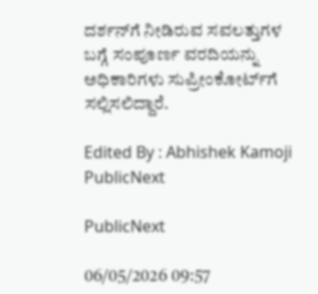ದರ್ಶನ್‌ಗೆ ನೀಡಿರುವ ಸವಲತ್ತುಗಳ ಬಗ್ಗೆ ಸಂಪೂರ್ಣ ವರದಿಯನ್ನು ಅಧಿಕಾರಿಗಳು ಸುಪ್ರೀಂಕೋರ್ಟ್‌ಗೆ ಸಲ್ಲಿಸಲಿದ್ದಾರೆ.

Edited By : Abhishek Kamoji
PublicNext

PublicNext

06/05/2026 09:57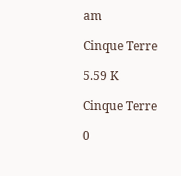am

Cinque Terre

5.59 K

Cinque Terre

0